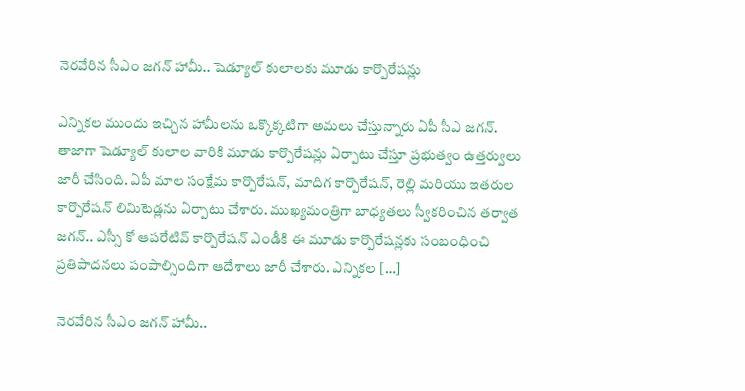నెరవేరిన సీఎం జగన్ హామీ.. షెడ్యూల్ కులాలకు మూడు కార్పొరేషన్లు

ఎన్నికల ముందు ఇచ్చిన హామీలను ఒక్కొక్కటిగా అమలు చేస్తున్నారు ఏపీ సీఎ జగన్. తాజాగా షెడ్యూల్ కులాల వారికి మూడు కార్పొరేషన్లు ఏర్పాటు చేస్తూ ప్రభుత్వం ఉత్తర్వులు జారీ చేసింది. ఏపీ మాల సంక్షేమ కార్పొరేషన్, మాదిగ కార్పొరేషన్, రెల్లి మరియు ఇతరుల కార్పొరేషన్ లిమిటెడ్లను ఏర్పాటు చేశారు. ముఖ్యమంత్రిగా బాధ్యతలు స్వీకరించిన తర్వాత జగన్.. ఎస్సీ కో ఆపరేటివ్ కార్పొరేషన్ ఎండీకి ఈ మూడు కార్పొరేషన్లకు సంబంధించి ప్రతిపాదనలు పంపాల్సిందిగా ఆదేశాలు జారీ చేశారు. ఎన్నికల […]

నెరవేరిన సీఎం జగన్ హామీ..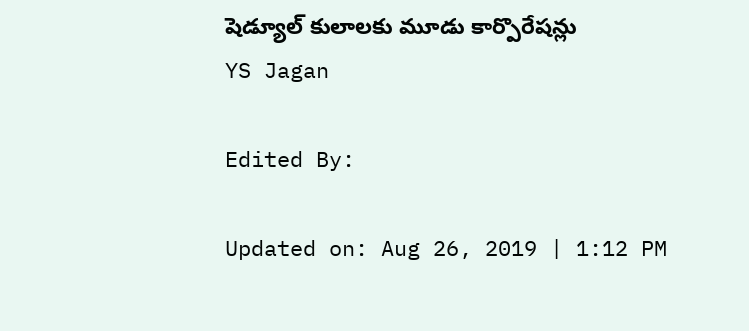షెడ్యూల్ కులాలకు మూడు కార్పొరేషన్లు
YS Jagan

Edited By:

Updated on: Aug 26, 2019 | 1:12 PM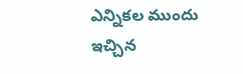ఎన్నికల ముందు ఇచ్చిన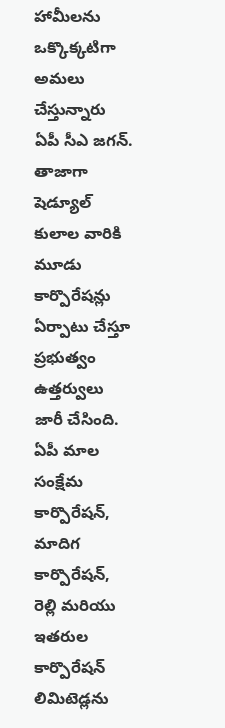హామీలను ఒక్కొక్కటిగా అమలు చేస్తున్నారు ఏపీ సీఎ జగన్. తాజాగా షెడ్యూల్ కులాల వారికి మూడు కార్పొరేషన్లు ఏర్పాటు చేస్తూ ప్రభుత్వం ఉత్తర్వులు జారీ చేసింది. ఏపీ మాల సంక్షేమ కార్పొరేషన్, మాదిగ కార్పొరేషన్, రెల్లి మరియు ఇతరుల కార్పొరేషన్ లిమిటెడ్లను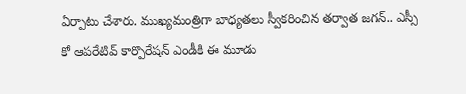ఏర్పాటు చేశారు. ముఖ్యమంత్రిగా బాధ్యతలు స్వీకరించిన తర్వాత జగన్.. ఎస్సీ కో ఆపరేటివ్ కార్పొరేషన్ ఎండీకి ఈ మూడు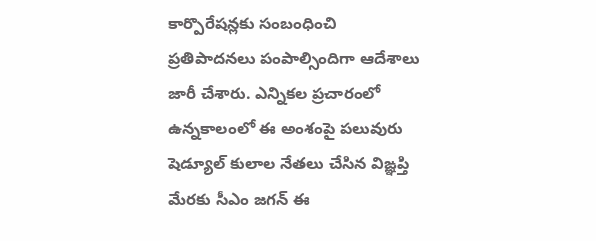కార్పొరేషన్లకు సంబంధించి ప్రతిపాదనలు పంపాల్సిందిగా ఆదేశాలు జారీ చేశారు. ఎన్నికల ప్రచారంలో ఉన్నకాలంలో ఈ అంశంపై పలువురు షెడ్యూల్ కులాల నేతలు చేసిన విఙ్ఞప్తి మేరకు సీఎం జగన్ ఈ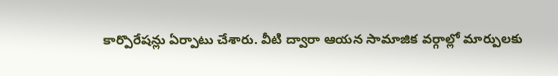కార్పొరేషన్లు ఏర్పాటు చేశారు. వీటి ద్వారా ఆయన సామాజిక వర్గాల్లో మార్పులకు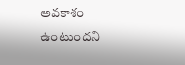అవకాశం ఉంటుందని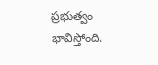ప్రభుత్వం భావిస్తోంది.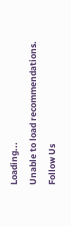Loading...
Unable to load recommendations.
Follow Us